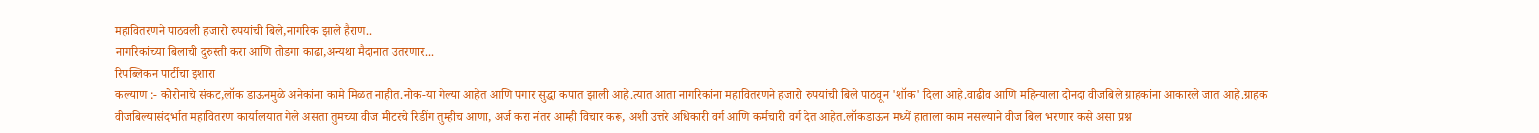महावितरणने पाठवली हजारो रुपयांची बिले,नागरिक झाले हैराण..
नागरिकांच्या बिलाची दुरुस्ती करा आणि तोडगा काढा,अन्यथा मैदानात उतरणार...
रिपब्लिकन पार्टीचा इशारा
कल्याण :- कोरोनाचे संकट,लॉक डाऊनमुळे अनेकांना कामे मिळत नाहीत.नोक-या गेल्या आहेत आणि पगार सुद्धा कपात झाली आहे.त्यात आता नागरिकांना महावितरणने हजारो रुपयांची बिले पाठवून 'शॉक' दिला आहे.वाढीव आणि महिन्याला दोनदा वीजबिले ग्राहकांना आकारले जात आहे.ग्राहक वीजबिल्यासंदर्भात महावितरण कार्यालयात गेले असता तुमच्या वीज मीटरचे रिडींग तुम्हीच आणा, अर्ज करा नंतर आम्ही विचार करू, अशी उत्तरे अधिकारी वर्ग आणि कर्मचारी वर्ग देत आहेत.लॉकडाऊन मध्यें हाताला काम नसल्याने वीज बिल भरणार कसे असा प्रश्न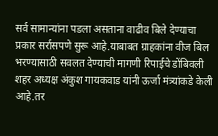सर्व सामान्यांना पडला असताना वाढीव बिले देण्याचा प्रकार सर्रासपणे सुरू आहे.याबाबत ग्राहकांना वीज बिल भरण्यासाठी सवलत देण्याची मागणी रिपाईचे डोंबिवली शहर अध्यक्ष अंकुश गायकवाड यांनी ऊर्जा मंत्र्यांकडे केली आहे.तर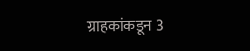ग्राहकांकडून 3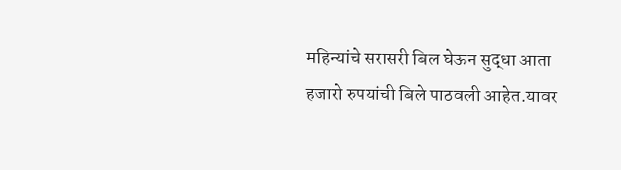महिन्यांचे सरासरी बिल घेऊन सुद्धा आता हजारो रुपयांची बिले पाठवली आहेत.यावर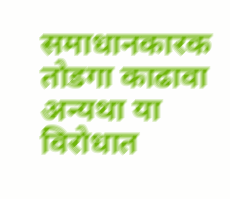समाधानकारक तोडगा काढावा अन्यथा या विरोधात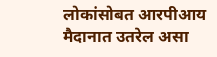लोकांसोबत आरपीआय मैदानात उतरेल असा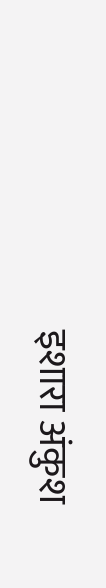इशारा अंकुश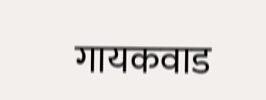गायकवाड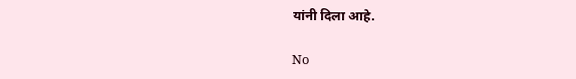यांनी दिला आहे.

No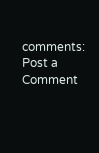comments:
Post a Comment